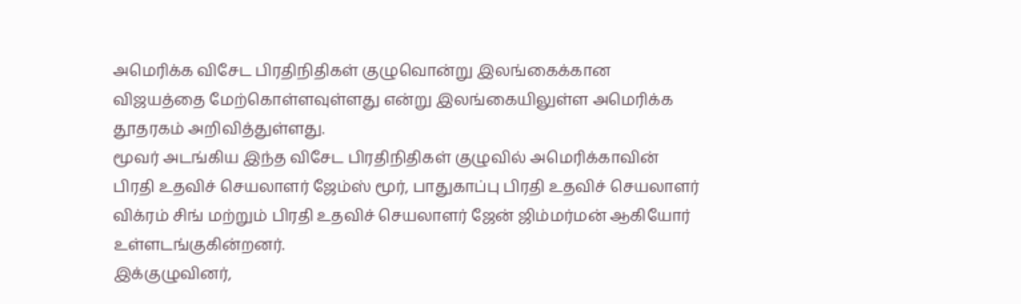அமெரிக்க விசேட பிரதிநிதிகள் குழுவொன்று இலங்கைக்கான விஜயத்தை மேற்கொள்ளவுள்ளது என்று இலங்கையிலுள்ள அமெரிக்க தூதரகம் அறிவித்துள்ளது.
மூவர் அடங்கிய இந்த விசேட பிரதிநிதிகள் குழுவில் அமெரிக்காவின் பிரதி உதவிச் செயலாளர் ஜேம்ஸ் மூர், பாதுகாப்பு பிரதி உதவிச் செயலாளர் விக்ரம் சிங் மற்றும் பிரதி உதவிச் செயலாளர் ஜேன் ஜிம்மர்மன் ஆகியோர் உள்ளடங்குகின்றனர்.
இக்குழுவினர்,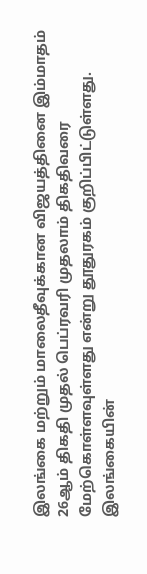இலங்கை மற்றும் மாலைதீவுக்கான விஜயத்தினை இம்மாதம் 26ஆம் திகதி முதல் பெப்ரவரி முதலாம் திகதிவரை மேற்கொள்ளவுள்ளது என்று தூதுரகம் குறிப்பிட்டுள்ளது.
இலங்கையின்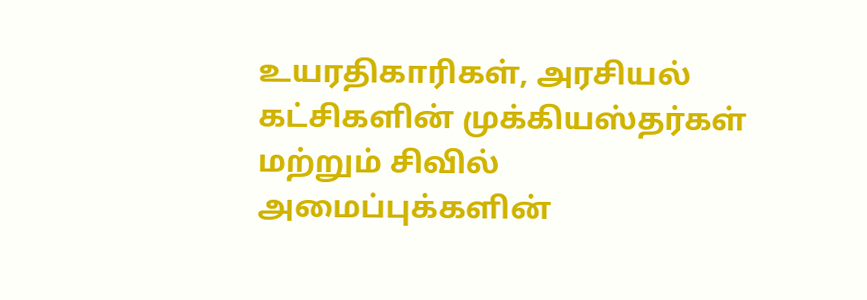உயரதிகாரிகள், அரசியல் கட்சிகளின் முக்கியஸ்தர்கள் மற்றும் சிவில் அமைப்புக்களின்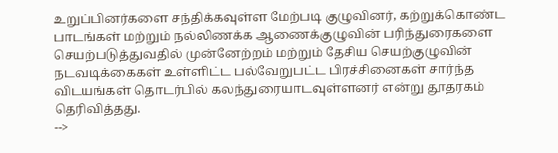உறுப்பினர்களை சந்திக்கவுள்ள மேற்படி குழுவினர், கற்றுக்கொண்ட பாடங்கள் மற்றும் நல்லிணக்க ஆணைக்குழுவின் பரிந்துரைகளை செயற்படுத்துவதில் முன்னேற்றம் மற்றும் தேசிய செயற்குழுவின் நடவடிக்கைகள் உள்ளிட்ட பல்வேறுபட்ட பிரச்சினைகள் சார்ந்த விடயங்கள் தொடர்பில் கலந்துரையாடவுள்ளனர் என்று தூதரகம் தெரிவித்தது.
-->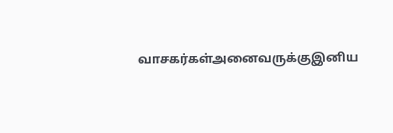வாசகர்கள்அனைவருக்குஇனிய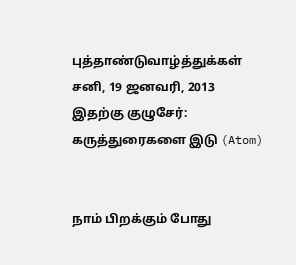புத்தாண்டுவாழ்த்துக்கள்
சனி, 19 ஜனவரி, 2013
இதற்கு குழுசேர்:
கருத்துரைகளை இடு (Atom)


நாம் பிறக்கும் போது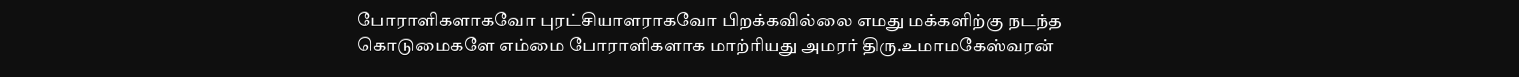போராளிகளாகவோ புரட்சியாளராகவோ பிறக்கவில்லை எமது மக்களிற்கு நடந்த கொடுமைகளே எம்மை போராளிகளாக மாற்ரியது அமரர் திரு.உமாமகேஸ்வரன்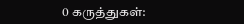0 கருத்துகள்: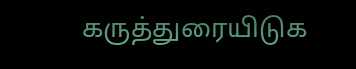கருத்துரையிடுக